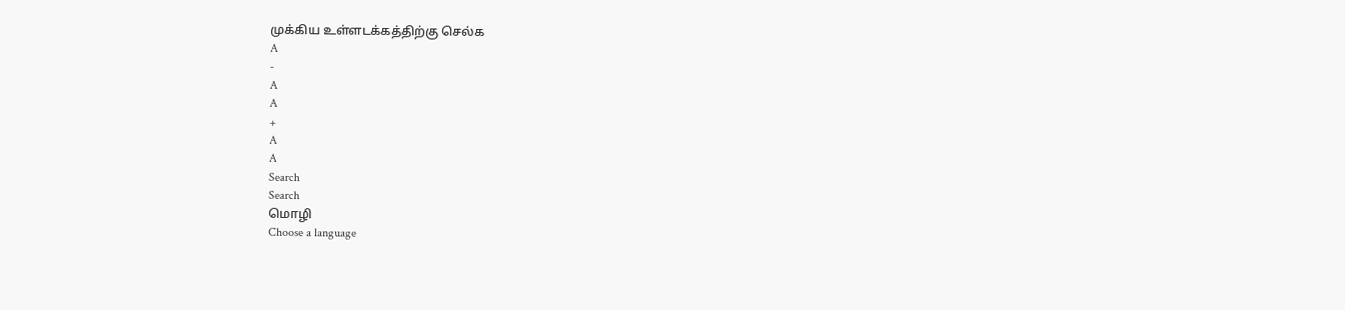முக்கிய உள்ளடக்கத்திற்கு செல்க
A
-
A
A
+
A
A
Search
Search
மொழி
Choose a language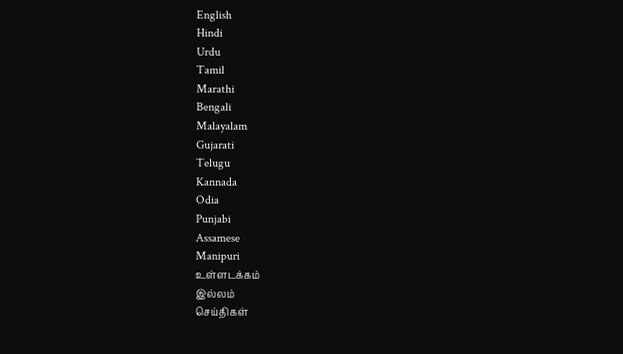English
Hindi
Urdu
Tamil
Marathi
Bengali
Malayalam
Gujarati
Telugu
Kannada
Odia
Punjabi
Assamese
Manipuri
உள்ளடக்கம்
இல்லம்
செய்திகள்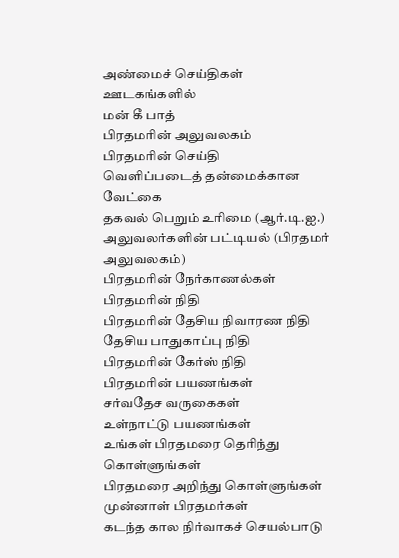அண்மைச் செய்திகள்
ஊடகங்களில்
மன் கீ பாத்
பிரதமரின் அலுவலகம்
பிரதமரின் செய்தி
வெளிப்படைத் தன்மைக்கான வேட்கை
தகவல் பெறும் உரிமை (ஆர்.டி.ஐ.)
அலுவலர்களின் பட்டியல் (பிரதமர் அலுவலகம்)
பிரதமரின் நேர்காணல்கள்
பிரதமரின் நிதி
பிரதமரின் தேசிய நிவாரண நிதி
தேசிய பாதுகாப்பு நிதி
பிரதமரின் கேர்ஸ் நிதி
பிரதமரின் பயணங்கள்
சர்வதேச வருகைகள்
உள்நாட்டு பயணங்கள்
உங்கள் பிரதமரை தெரிந்து கொள்ளுங்கள்
பிரதமரை அறிந்து கொள்ளுங்கள்
முன்னாள் பிரதமர்கள்
கடந்த கால நிர்வாகச் செயல்பாடு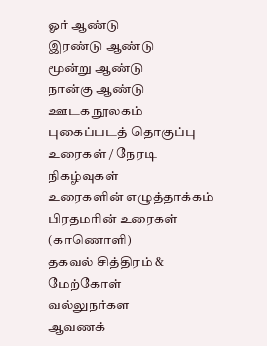ஓர் ஆண்டு
இரண்டு ஆண்டு
மூன்று ஆண்டு
நான்கு ஆண்டு
ஊடக நூலகம்
புகைப்படத் தொகுப்பு
உரைகள் / நேரடி நிகழ்வுகள்
உரைகளின் எழுத்தாக்கம்
பிரதமரின் உரைகள் (காணொளி)
தகவல் சித்திரம் & மேற்கோள்
வல்லுநர்கள
ஆவணக்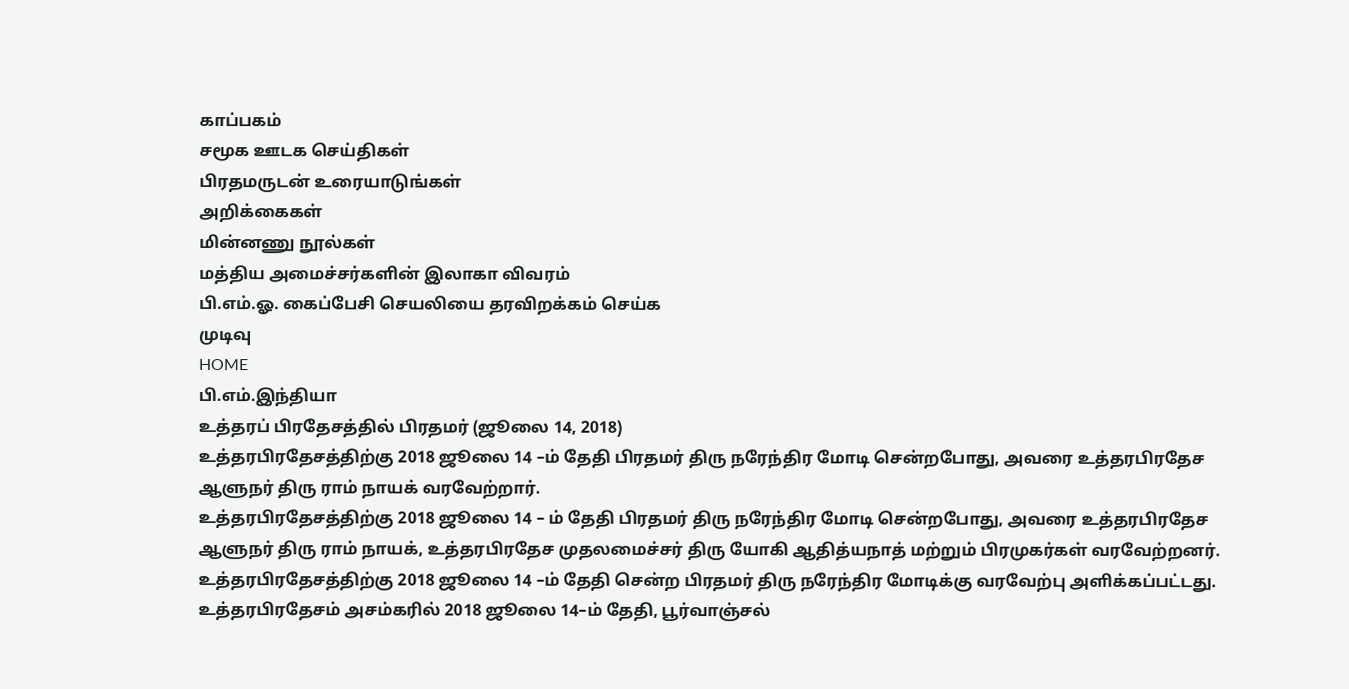காப்பகம்
சமூக ஊடக செய்திகள்
பிரதமருடன் உரையாடுங்கள்
அறிக்கைகள்
மின்னணு நூல்கள்
மத்திய அமைச்சர்களின் இலாகா விவரம்
பி.எம்.ஓ. கைப்பேசி செயலியை தரவிறக்கம் செய்க
முடிவு
HOME
பி.எம்.இந்தியா
உத்தரப் பிரதேசத்தில் பிரதமர் (ஜூலை 14, 2018)
உத்தரபிரதேசத்திற்கு 2018 ஜூலை 14 –ம் தேதி பிரதமர் திரு நரேந்திர மோடி சென்றபோது, அவரை உத்தரபிரதேச ஆளுநர் திரு ராம் நாயக் வரவேற்றார்.
உத்தரபிரதேசத்திற்கு 2018 ஜூலை 14 – ம் தேதி பிரதமர் திரு நரேந்திர மோடி சென்றபோது, அவரை உத்தரபிரதேச ஆளுநர் திரு ராம் நாயக், உத்தரபிரதேச முதலமைச்சர் திரு யோகி ஆதித்யநாத் மற்றும் பிரமுகர்கள் வரவேற்றனர்.
உத்தரபிரதேசத்திற்கு 2018 ஜூலை 14 –ம் தேதி சென்ற பிரதமர் திரு நரேந்திர மோடிக்கு வரவேற்பு அளிக்கப்பட்டது.
உத்தரபிரதேசம் அசம்கரில் 2018 ஜூலை 14–ம் தேதி, பூர்வாஞ்சல்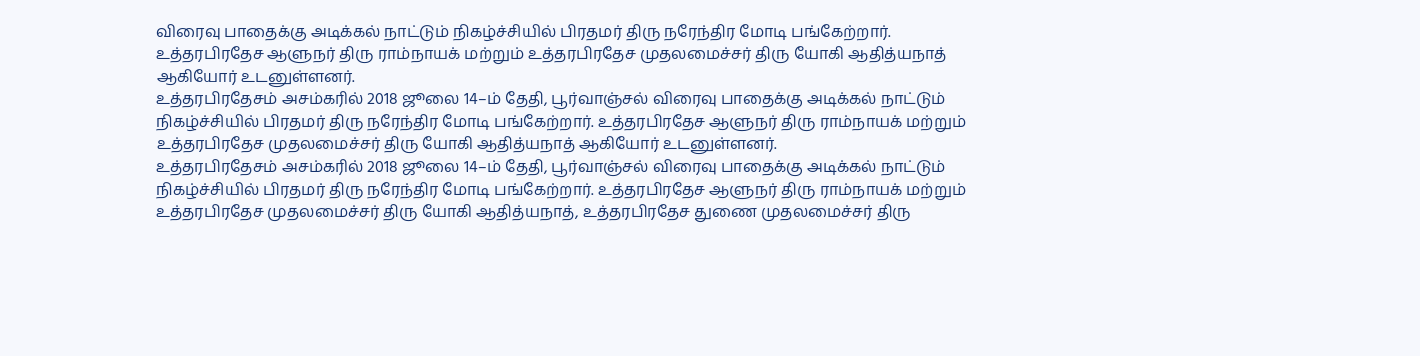விரைவு பாதைக்கு அடிக்கல் நாட்டும் நிகழ்ச்சியில் பிரதமர் திரு நரேந்திர மோடி பங்கேற்றார். உத்தரபிரதேச ஆளுநர் திரு ராம்நாயக் மற்றும் உத்தரபிரதேச முதலமைச்சர் திரு யோகி ஆதித்யநாத் ஆகியோர் உடனுள்ளனர்.
உத்தரபிரதேசம் அசம்கரில் 2018 ஜூலை 14–ம் தேதி, பூர்வாஞ்சல் விரைவு பாதைக்கு அடிக்கல் நாட்டும் நிகழ்ச்சியில் பிரதமர் திரு நரேந்திர மோடி பங்கேற்றார். உத்தரபிரதேச ஆளுநர் திரு ராம்நாயக் மற்றும் உத்தரபிரதேச முதலமைச்சர் திரு யோகி ஆதித்யநாத் ஆகியோர் உடனுள்ளனர்.
உத்தரபிரதேசம் அசம்கரில் 2018 ஜூலை 14–ம் தேதி, பூர்வாஞ்சல் விரைவு பாதைக்கு அடிக்கல் நாட்டும் நிகழ்ச்சியில் பிரதமர் திரு நரேந்திர மோடி பங்கேற்றார். உத்தரபிரதேச ஆளுநர் திரு ராம்நாயக் மற்றும் உத்தரபிரதேச முதலமைச்சர் திரு யோகி ஆதித்யநாத், உத்தரபிரதேச துணை முதலமைச்சர் திரு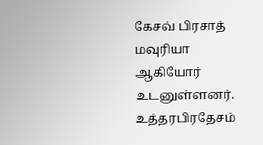கேசவ் பிரசாத் மவுரியா ஆகியோர் உடனுள்ளனர்.
உத்தரபிரதேசம்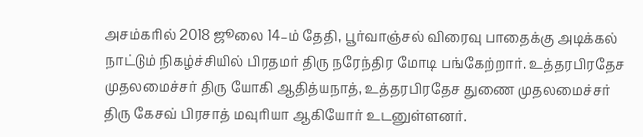அசம்கரில் 2018 ஜூலை 14–ம் தேதி, பூர்வாஞ்சல் விரைவு பாதைக்கு அடிக்கல் நாட்டும் நிகழ்ச்சியில் பிரதமர் திரு நரேந்திர மோடி பங்கேற்றார். உத்தரபிரதேச முதலமைச்சர் திரு யோகி ஆதித்யநாத், உத்தரபிரதேச துணை முதலமைச்சர் திரு கேசவ் பிரசாத் மவுரியா ஆகியோர் உடனுள்ளனர்.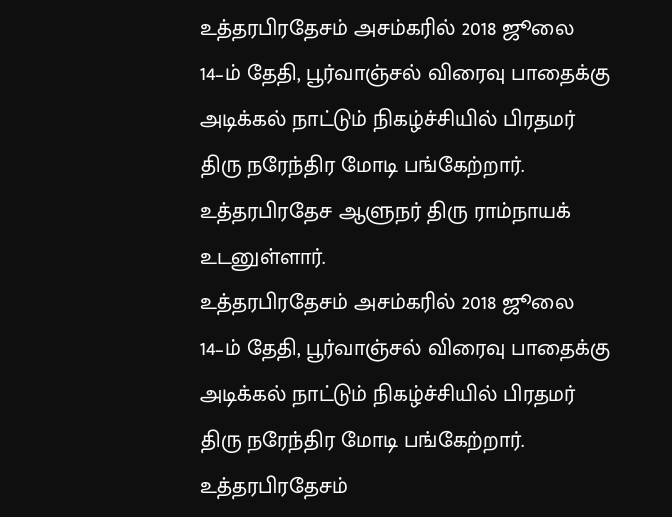உத்தரபிரதேசம் அசம்கரில் 2018 ஜூலை 14–ம் தேதி, பூர்வாஞ்சல் விரைவு பாதைக்கு அடிக்கல் நாட்டும் நிகழ்ச்சியில் பிரதமர் திரு நரேந்திர மோடி பங்கேற்றார். உத்தரபிரதேச ஆளுநர் திரு ராம்நாயக் உடனுள்ளார்.
உத்தரபிரதேசம் அசம்கரில் 2018 ஜூலை 14–ம் தேதி, பூர்வாஞ்சல் விரைவு பாதைக்கு அடிக்கல் நாட்டும் நிகழ்ச்சியில் பிரதமர் திரு நரேந்திர மோடி பங்கேற்றார்.
உத்தரபிரதேசம்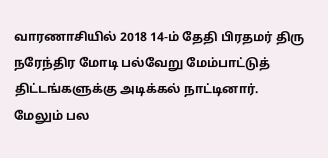வாரணாசியில் 2018 14-ம் தேதி பிரதமர் திரு நரேந்திர மோடி பல்வேறு மேம்பாட்டுத் திட்டங்களுக்கு அடிக்கல் நாட்டினார். மேலும் பல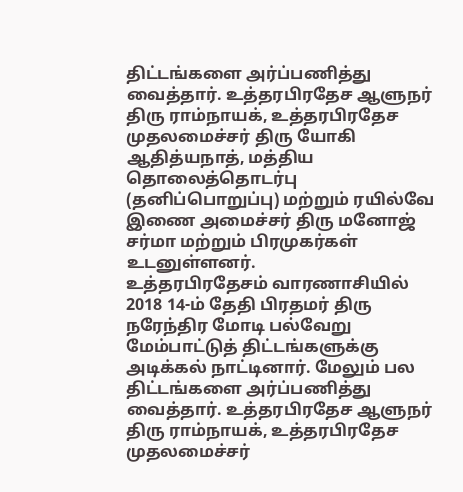திட்டங்களை அர்ப்பணித்து வைத்தார். உத்தரபிரதேச ஆளுநர் திரு ராம்நாயக், உத்தரபிரதேச முதலமைச்சர் திரு யோகி ஆதித்யநாத், மத்திய தொலைத்தொடர்பு (தனிப்பொறுப்பு) மற்றும் ரயில்வே இணை அமைச்சர் திரு மனோஜ் சர்மா மற்றும் பிரமுகர்கள் உடனுள்ளனர்.
உத்தரபிரதேசம் வாரணாசியில் 2018 14-ம் தேதி பிரதமர் திரு நரேந்திர மோடி பல்வேறு மேம்பாட்டுத் திட்டங்களுக்கு அடிக்கல் நாட்டினார். மேலும் பல திட்டங்களை அர்ப்பணித்து வைத்தார். உத்தரபிரதேச ஆளுநர் திரு ராம்நாயக், உத்தரபிரதேச முதலமைச்சர்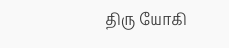திரு யோகி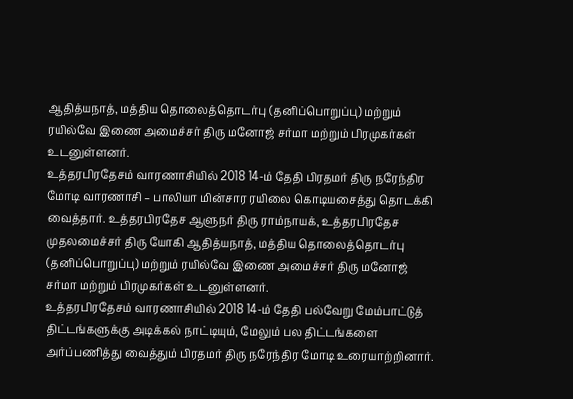ஆதித்யநாத், மத்திய தொலைத்தொடர்பு (தனிப்பொறுப்பு) மற்றும் ரயில்வே இணை அமைச்சர் திரு மனோஜ் சர்மா மற்றும் பிரமுகர்கள் உடனுள்ளனர்.
உத்தரபிரதேசம் வாரணாசியில் 2018 14-ம் தேதி பிரதமர் திரு நரேந்திர மோடி வாரணாசி – பாலியா மின்சார ரயிலை கொடியசைத்து தொடக்கி வைத்தார். உத்தரபிரதேச ஆளுநர் திரு ராம்நாயக், உத்தரபிரதேச முதலமைச்சர் திரு யோகி ஆதித்யநாத், மத்திய தொலைத்தொடர்பு (தனிப்பொறுப்பு) மற்றும் ரயில்வே இணை அமைச்சர் திரு மனோஜ் சர்மா மற்றும் பிரமுகர்கள் உடனுள்ளனர்.
உத்தரபிரதேசம் வாரணாசியில் 2018 14-ம் தேதி பல்வேறு மேம்பாட்டுத் திட்டங்களுக்கு அடிக்கல் நாட்டியும், மேலும் பல திட்டங்களை அர்ப்பணித்து வைத்தும் பிரதமர் திரு நரேந்திர மோடி உரையாற்றினார்.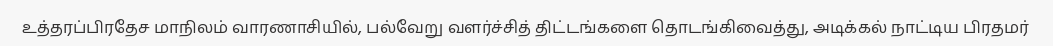உத்தரப்பிரதேச மாநிலம் வாரணாசியில், பல்வேறு வளர்ச்சித் திட்டங்களை தொடங்கிவைத்து, அடிக்கல் நாட்டிய பிரதமர்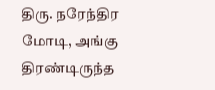திரு. நரேந்திர மோடி, அங்கு திரண்டிருந்த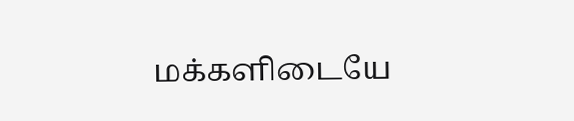மக்களிடையே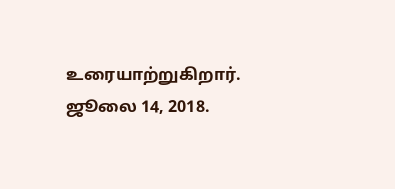உரையாற்றுகிறார். ஜூலை 14, 2018.